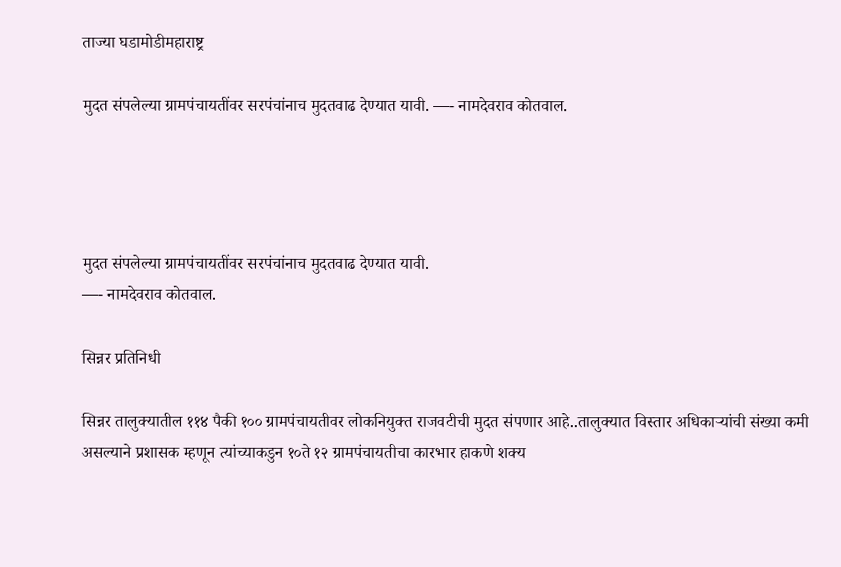ताज्या घडामोडीमहाराष्ट्र

मुदत संपलेल्या ग्रामपंचायतींवर सरपंचांनाच मुदतवाढ देण्यात यावी. —- नामदेवराव कोतवाल.




मुदत संपलेल्या ग्रामपंचायतींवर सरपंचांनाच मुदतवाढ देण्यात यावी.
—- नामदेवराव कोतवाल.

सिन्नर प्रतिनिधी

सिन्नर तालुक्यातील ११४ पैकी १०० ग्रामपंचायतीवर लोकनियुक्त राजवटीची मुदत संपणार आहे..तालुक्यात विस्तार अधिकाऱ्यांची संख्या कमी असल्याने प्रशासक म्हणून त्यांच्याकडुन १०ते १२ ग्रामपंचायतीचा कारभार हाकणे शक्य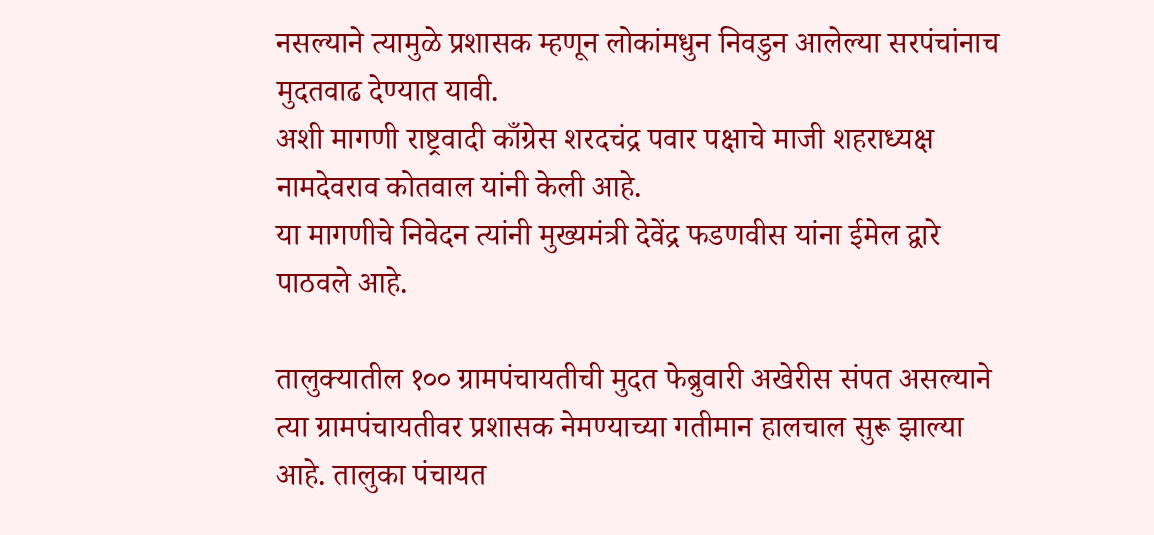नसल्याने त्यामुळे प्रशासक म्हणून लोकांमधुन निवडुन आलेल्या सरपंचांनाच मुदतवाढ देण्यात यावी.
अशी मागणी राष्ट्रवादी काँग्रेस शरदचंद्र पवार पक्षाचे माजी शहराध्यक्ष नामदेवराव कोतवाल यांनी केली आहे.
या मागणीचे निवेदन त्यांनी मुख्यमंत्री देवेंद्र फडणवीस यांना ईमेल द्वारे पाठवले आहे.

तालुक्यातील १०० ग्रामपंचायतीची मुदत फेब्रुवारी अखेरीस संपत असल्याने त्या ग्रामपंचायतीवर प्रशासक नेमण्याच्या गतीमान हालचाल सुरू झाल्या आहे. तालुका पंचायत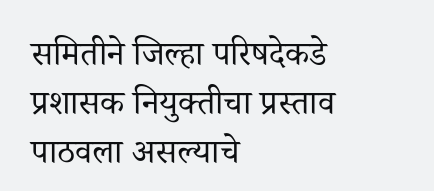समितीने जिल्हा परिषदेकडे प्रशासक नियुक्तीचा प्रस्ताव पाठवला असल्याचे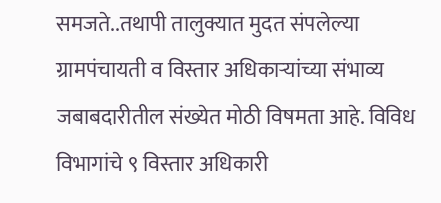समजते..तथापी तालुक्यात मुदत संपलेल्या ग्रामपंचायती व विस्तार अधिकाऱ्यांच्या संभाव्य जबाबदारीतील संख्येत मोठी विषमता आहे. विविध विभागांचे ९ विस्तार अधिकारी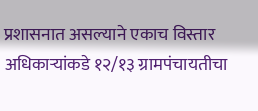प्रशासनात असल्याने एकाच विस्तार अधिकाऱ्यांकडे १२/१३ ग्रामपंचायतीचा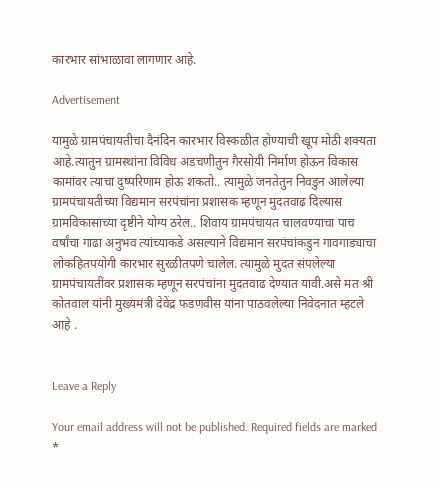कारभार सांभाळावा लागणार आहे.

Advertisement

यामुळे ग्रामपंचायतीचा दैनंदिन कारभार विस्कळीत होण्याची खूप मोठी शक्यता आहे.त्यातुन ग्रामस्थांना विविध अडचणीतुन गैरसोयी निर्माण होऊन विकास कामांवर त्याचा दुष्परिणाम होऊ शकतो.. त्यामुळे जनतेतुन निवडुन आलेल्या ग्रामपंचायतीच्या विद्यमान सरपंचांना प्रशासक म्हणून मुदतवाढ दिल्यास ग्रामविकासाच्या दृष्टीने योग्य ठरेल.. शिवाय ग्रामपंचायत चालवण्याचा पाच वर्षांचा गाढा अनुभव त्यांच्याकडे असल्याने विद्यमान सरपंचांकडुन गावगाड्याचा लोकहितपयोगी कारभार सुरळीतपणे चालेल. त्यामुळे मुदत संपलेल्या ग्रामपंचायतींवर प्रशासक म्हणून सरपंचांना मुदतवाढ देण्यात यावी.असे मत श्री कोतवाल यांनी मुख्यमंत्री देवेंद्र फडणवीस यांना पाठवलेल्या निवेदनात म्हटले आहे .


Leave a Reply

Your email address will not be published. Required fields are marked *